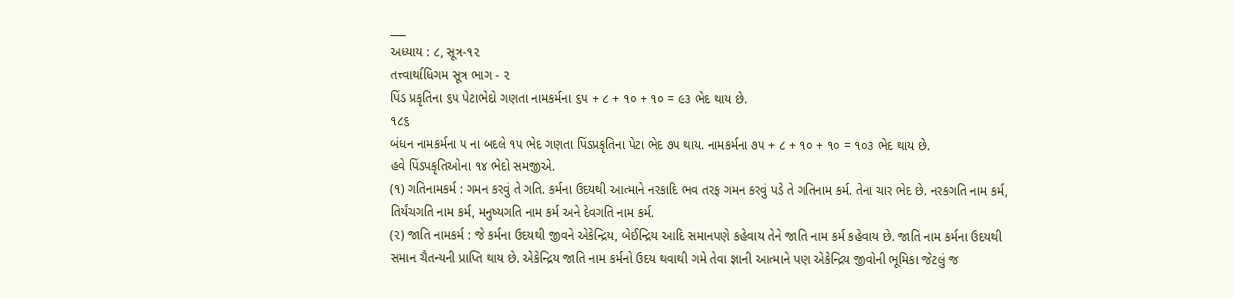___
અધ્યાય : ૮, સૂત્ર-૧૨
તત્ત્વાર્થાધિગમ સૂત્ર ભાગ - ૨
પિંડ પ્રકૃતિના ૬૫ પેટાભેદો ગણતા નામકર્મના ૬૫ + ૮ + ૧૦ + ૧૦ = ૯૩ ભેદ થાય છે.
૧૮૬
બંધન નામકર્મના ૫ ના બદલે ૧૫ ભેદ ગણતા પિંડપ્રકૃતિના પેટા ભેદ ૭૫ થાય. નામકર્મના ૭૫ + ૮ + ૧૦ + ૧૦ = ૧૦૩ ભેદ થાય છે.
હવે પિંડપકૃતિઓના ૧૪ ભેદો સમજીએ.
(૧) ગતિનામકર્મ : ગમન કરવું તે ગતિ. કર્મના ઉદયથી આત્માને નરકાદિ ભવ તરફ ગમન કરવું પડે તે ગતિનામ કર્મ. તેના ચાર ભેદ છે. નરકગતિ નામ કર્મ, તિર્યંચગતિ નામ કર્મ, મનુષ્યગતિ નામ કર્મ અને દેવગતિ નામ કર્મ.
(૨) જાતિ નામકર્મ : જે કર્મના ઉદયથી જીવને એકેન્દ્રિય, બેઈન્દ્રિય આદિ સમાનપણે કહેવાય તેને જાતિ નામ કર્મ કહેવાય છે. જાતિ નામ કર્મના ઉદયથી સમાન ચૈતન્યની પ્રાપ્તિ થાય છે. એકેન્દ્રિય જાતિ નામ કર્મનો ઉદય થવાથી ગમે તેવા જ્ઞાની આત્માને પણ એકેન્દ્રિય જીવોની ભૂમિકા જેટલું જ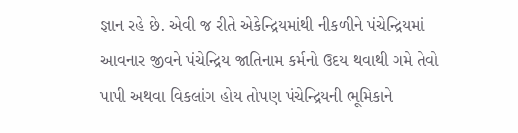જ્ઞાન રહે છે. એવી જ રીતે એકેન્દ્રિયમાંથી નીકળીને પંચેન્દ્રિયમાં આવનાર જીવને પંચેન્દ્રિય જાતિનામ કર્મનો ઉદય થવાથી ગમે તેવો પાપી અથવા વિકલાંગ હોય તોપણ પંચેન્દ્રિયની ભૂમિકાને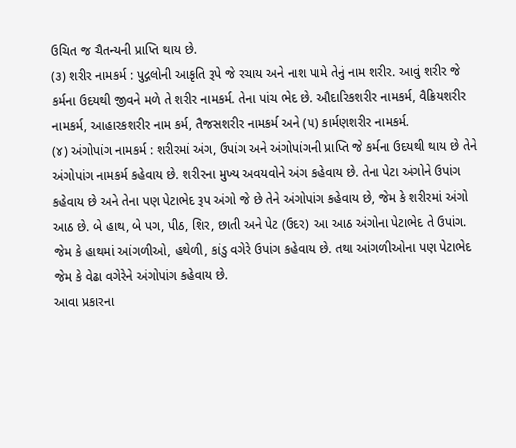ઉચિત જ ચૈતન્યની પ્રાપ્તિ થાય છે.
(૩) શરીર નામકર્મ : પુદ્ગલોની આકૃતિ રૂપે જે રચાય અને નાશ પામે તેનું નામ શરીર. આવું શરીર જે કર્મના ઉદયથી જીવને મળે તે શરીર નામકર્મ. તેના પાંચ ભેદ છે. ઔદારિકશરીર નામકર્મ, વૈક્રિયશરીર નામકર્મ, આહારકશરીર નામ કર્મ, તૈજસશરીર નામકર્મ અને (૫) કાર્મણશરીર નામકર્મ.
(૪) અંગોપાંગ નામકર્મ : શરીરમાં અંગ, ઉપાંગ અને અંગોપાંગની પ્રાપ્તિ જે કર્મના ઉદયથી થાય છે તેને અંગોપાંગ નામકર્મ કહેવાય છે. શરીરના મુખ્ય અવયવોને અંગ કહેવાય છે. તેના પેટા અંગોને ઉપાંગ કહેવાય છે અને તેના પણ પેટાભેદ રૂપ અંગો જે છે તેને અંગોપાંગ કહેવાય છે, જેમ કે શરીરમાં અંગો આઠ છે. બે હાથ, બે પગ, પીઠ, શિર, છાતી અને પેટ (ઉદર) આ આઠ અંગોના પેટાભેદ તે ઉપાંગ. જેમ કે હાથમાં આંગળીઓ, હથેળી, કાંડુ વગેરે ઉપાંગ કહેવાય છે. તથા આંગળીઓના પણ પેટાભેદ જેમ કે વેઢા વગેરેને અંગોપાંગ કહેવાય છે.
આવા પ્રકારના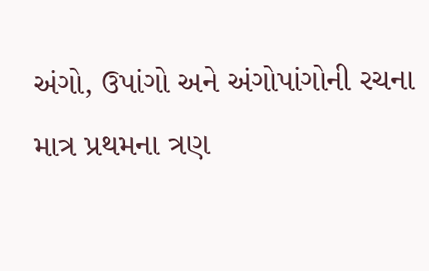અંગો, ઉપાંગો અને અંગોપાંગોની રચના માત્ર પ્રથમના ત્રણ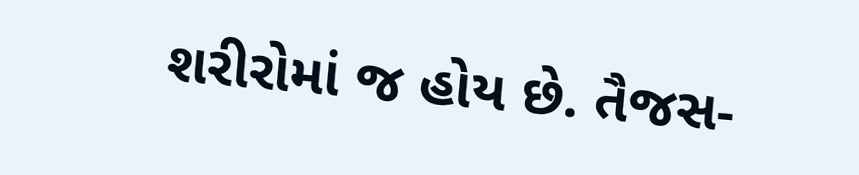શરીરોમાં જ હોય છે. તૈજસ-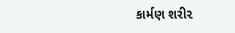કાર્મણ શરી૨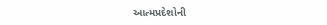આત્મપ્રદેશોની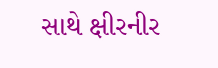સાથે ક્ષીરનીર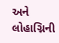અને લોહાગ્નિની